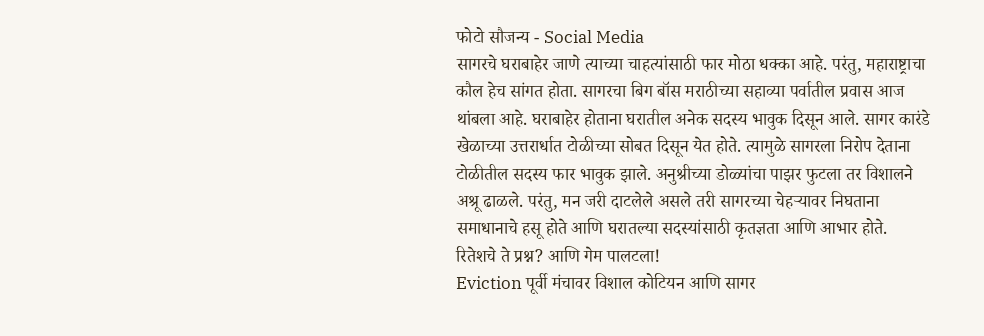फोटो सौजन्य - Social Media
सागरचे घराबाहेर जाणे त्याच्या चाहत्यांसाठी फार मोठा धक्का आहे. परंतु, महाराष्ट्राचा कौल हेच सांगत होता. सागरचा बिग बॉस मराठीच्या सहाव्या पर्वातील प्रवास आज थांबला आहे. घराबाहेर होताना घरातील अनेक सदस्य भावुक दिसून आले. सागर कारंडे खेळाच्या उत्तरार्धात टोळीच्या सोबत दिसून येत होते. त्यामुळे सागरला निरोप देताना टोळीतील सदस्य फार भावुक झाले. अनुश्रीच्या डोळ्यांचा पाझर फुटला तर विशालने अश्रू ढाळले. परंतु, मन जरी दाटलेले असले तरी सागरच्या चेहऱ्यावर निघताना समाधानाचे हसू होते आणि घरातल्या सदस्यांसाठी कृतज्ञता आणि आभार होते.
रितेशचे ते प्रश्न? आणि गेम पालटला!
Eviction पूर्वी मंचावर विशाल कोटियन आणि सागर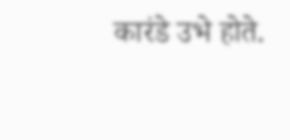कारंडे उभे होते.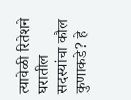त्यावेळी रितेशने घरातील सदस्यांचा कौल कुणाकडे? हे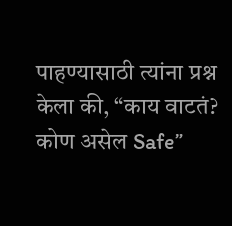पाहण्यासाठी त्यांना प्रश्न केला की, “काय वाटतं? कोण असेल Safe”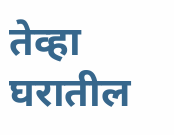तेव्हा घरातील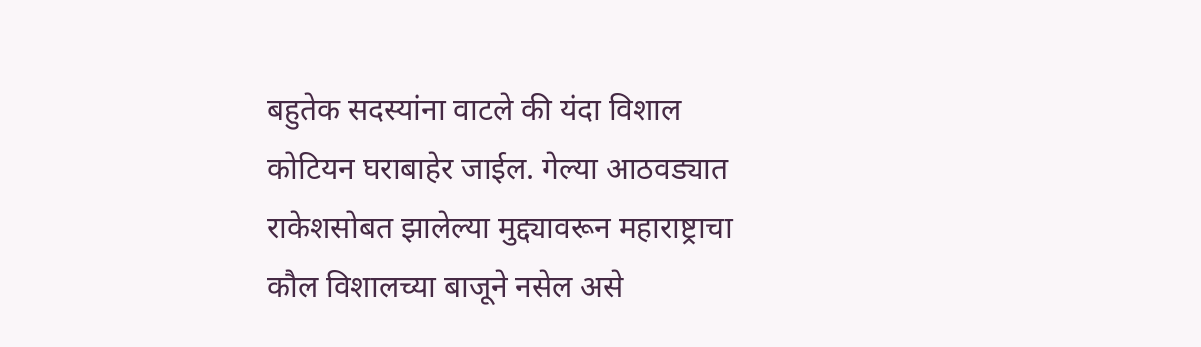बहुतेक सदस्यांना वाटले की यंदा विशाल कोटियन घराबाहेर जाईल. गेल्या आठवड्यात राकेशसोबत झालेल्या मुद्द्यावरून महाराष्ट्राचा कौल विशालच्या बाजूने नसेल असे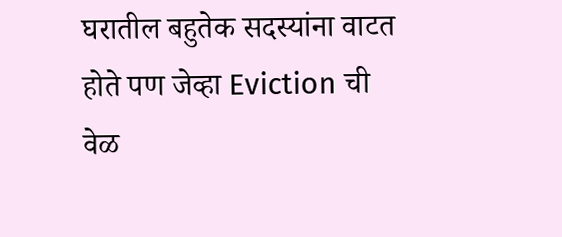घरातील बहुतेक सदस्यांना वाटत होते पण जेव्हा Eviction ची वेळ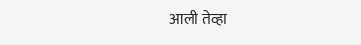आली तेव्हा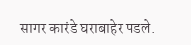सागर कारंडे घराबाहेर पडले.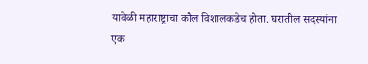यावेळी महाराष्ट्राचा कौल विशालकडेच होता. घरातील सदस्यांना एक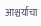आश्चर्याचा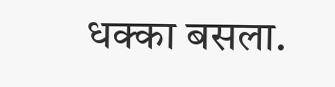धक्का बसला.